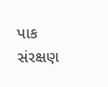પાક સંરક્ષણ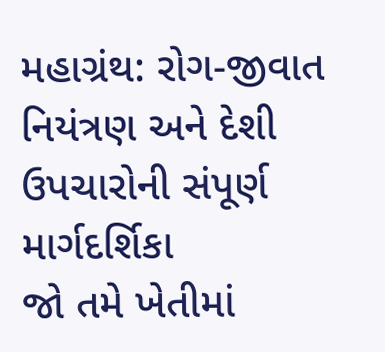મહાગ્રંથ: રોગ-જીવાત નિયંત્રણ અને દેશી ઉપચારોની સંપૂર્ણ માર્ગદર્શિકા
જો તમે ખેતીમાં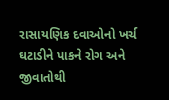રાસાયણિક દવાઓનો ખર્ચ ઘટાડીને પાકને રોગ અને જીવાતોથી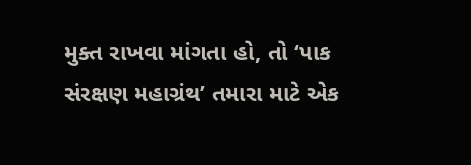મુક્ત રાખવા માંગતા હો, તો ‘પાક સંરક્ષણ મહાગ્રંથ’ તમારા માટે એક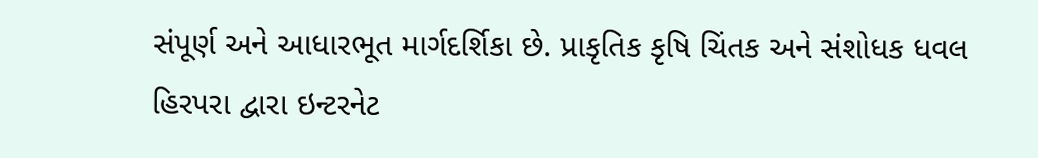સંપૂર્ણ અને આધારભૂત માર્ગદર્શિકા છે. પ્રાકૃતિક કૃષિ ચિંતક અને સંશોધક ધવલ હિરપરા દ્વારા ઇન્ટરનેટ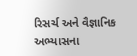રિસર્ચ અને વૈજ્ઞાનિક અભ્યાસના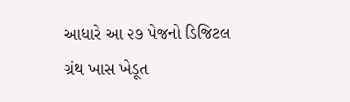આધારે આ ૨૭ પેજનો ડિજિટલ ગ્રંથ ખાસ ખેડૂત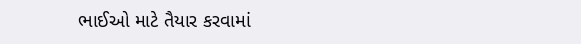ભાઈઓ માટે તૈયાર કરવામાં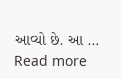આવ્યો છે. આ … Read more